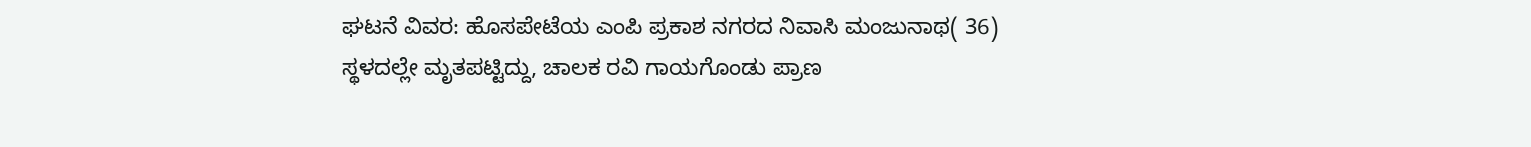ಘಟನೆ ವಿವರ: ಹೊಸಪೇಟೆಯ ಎಂಪಿ ಪ್ರಕಾಶ ನಗರದ ನಿವಾಸಿ ಮಂಜುನಾಥ( 36) ಸ್ಥಳದಲ್ಲೇ ಮೃತಪಟ್ಟಿದ್ದು, ಚಾಲಕ ರವಿ ಗಾಯಗೊಂಡು ಪ್ರಾಣ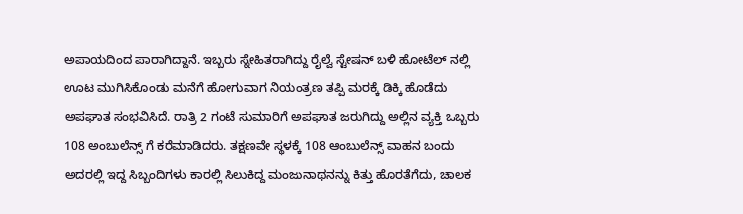ಅಪಾಯದಿಂದ ಪಾರಾಗಿದ್ದಾನೆ. ಇಬ್ಬರು ಸ್ನೇಹಿತರಾಗಿದ್ದು ರೈಲ್ವೆ ಸ್ಟೇಷನ್ ಬಳಿ ಹೋಟೆಲ್ ನಲ್ಲಿ ಊಟ ಮುಗಿಸಿಕೊಂಡು ಮನೆಗೆ ಹೋಗುವಾಗ ನಿಯಂತ್ರಣ ತಪ್ಪಿ ಮರಕ್ಕೆ ಡಿಕ್ಕಿ ಹೊಡೆದು ಅಪಘಾತ ಸಂಭವಿಸಿದೆ. ರಾತ್ರಿ 2 ಗಂಟೆ ಸುಮಾರಿಗೆ ಅಪಘಾತ ಜರುಗಿದ್ದು ಅಲ್ಲಿನ ವ್ಯಕ್ತಿ ಒಬ್ಬರು 108 ಅಂಬುಲೆನ್ಸ್ ಗೆ ಕರೆಮಾಡಿದರು. ತಕ್ಷಣವೇ ಸ್ಥಳಕ್ಕೆ 108 ಆಂಬುಲೆನ್ಸ್ ವಾಹನ ಬಂದು ಅದರಲ್ಲಿ ಇದ್ದ ಸಿಬ್ಬಂದಿಗಳು ಕಾರಲ್ಲಿ ಸಿಲುಕಿದ್ದ ಮಂಜುನಾಥನನ್ನು ಕಿತ್ತು ಹೊರತೆಗೆದು, ಚಾಲಕ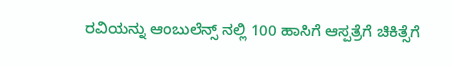ರವಿಯನ್ನು ಆಂಬುಲೆನ್ಸ್ ನಲ್ಲಿ 100 ಹಾಸಿಗೆ ಆಸ್ಪತ್ರೆಗೆ ಚಿಕಿತ್ಸೆಗೆ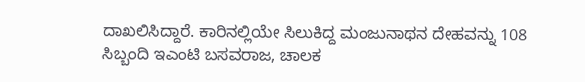ದಾಖಲಿಸಿದ್ದಾರೆ. ಕಾರಿನಲ್ಲಿಯೇ ಸಿಲುಕಿದ್ದ ಮಂಜುನಾಥನ ದೇಹವನ್ನು 108 ಸಿಬ್ಬಂದಿ ಇಎಂಟಿ ಬಸವರಾಜ, ಚಾಲಕ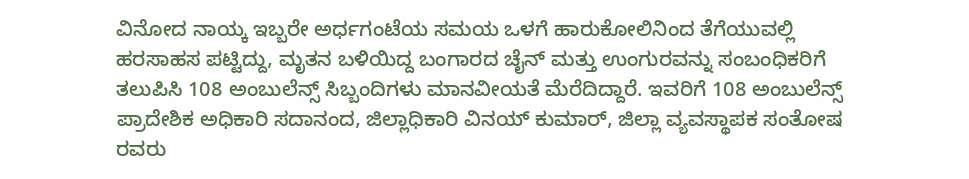ವಿನೋದ ನಾಯ್ಕ ಇಬ್ಬರೇ ಅರ್ಧಗಂಟೆಯ ಸಮಯ ಒಳಗೆ ಹಾರುಕೋಲಿನಿಂದ ತೆಗೆಯುವಲ್ಲಿ ಹರಸಾಹಸ ಪಟ್ಟಿದ್ದು, ಮೃತನ ಬಳಿಯಿದ್ದ ಬಂಗಾರದ ಚೈನ್ ಮತ್ತು ಉಂಗುರವನ್ನು ಸಂಬಂಧಿಕರಿಗೆ ತಲುಪಿಸಿ 108 ಅಂಬುಲೆನ್ಸ್ ಸಿಬ್ಬಂದಿಗಳು ಮಾನವೀಯತೆ ಮೆರೆದಿದ್ದಾರೆ. ಇವರಿಗೆ 108 ಅಂಬುಲೆನ್ಸ್ ಪ್ರಾದೇಶಿಕ ಅಧಿಕಾರಿ ಸದಾನಂದ, ಜಿಲ್ಲಾಧಿಕಾರಿ ವಿನಯ್ ಕುಮಾರ್, ಜಿಲ್ಲಾ ವ್ಯವಸ್ಥಾಪಕ ಸಂತೋಷ ರವರು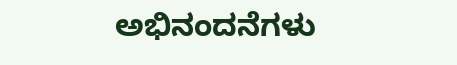ಅಭಿನಂದನೆಗಳು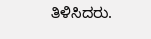ತಿಳಿಸಿದರು.